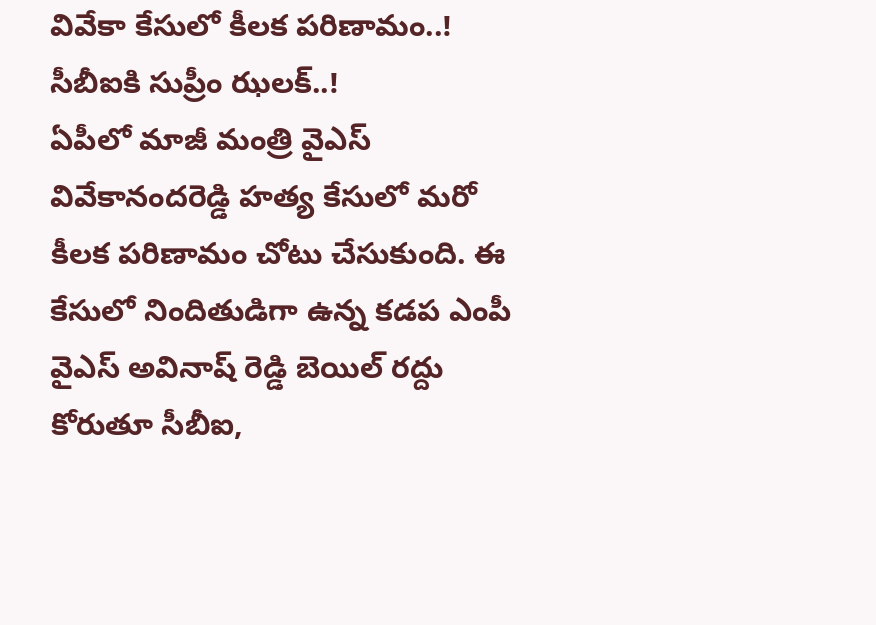వివేకా కేసులో కీలక పరిణామం..! సీబీఐకి సుప్రీం ఝలక్..!
ఏపీలో మాజీ మంత్రి వైఎస్ వివేకానందరెడ్డి హత్య కేసులో మరో కీలక పరిణామం చోటు చేసుకుంది. ఈ కేసులో నిందితుడిగా ఉన్న కడప ఎంపీ వైఎస్ అవినాష్ రెడ్డి బెయిల్ రద్దు కోరుతూ సీబీఐ,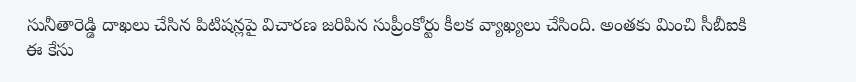సునీతారెడ్డి దాఖలు చేసిన పిటిషన్లపై విచారణ జరిపిన సుప్రీంకోర్టు కీలక వ్యాఖ్యలు చేసింది. అంతకు మించి సీబీఐకి ఈ కేసు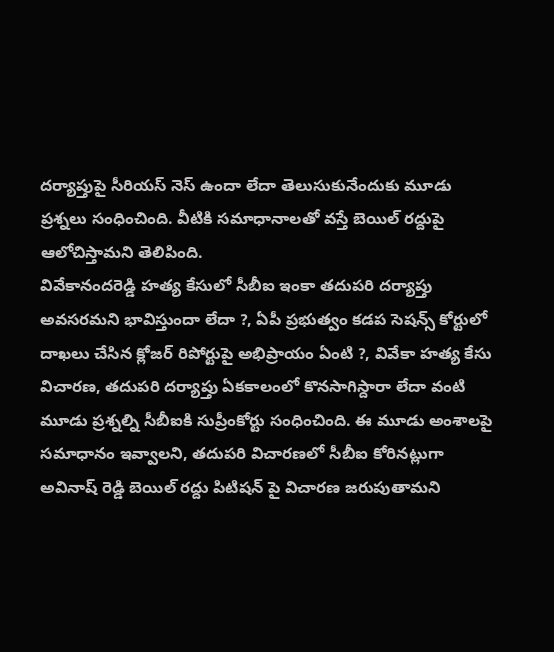దర్యాప్తుపై సీరియస్ నెస్ ఉందా లేదా తెలుసుకునేందుకు మూడు ప్రశ్నలు సంధించింది. వీటికి సమాధానాలతో వస్తే బెయిల్ రద్దుపై ఆలోచిస్తామని తెలిపింది.
వివేకానందరెడ్డి హత్య కేసులో సీబీఐ ఇంకా తదుపరి దర్యాప్తు అవసరమని భావిస్తుందా లేదా ?, ఏపీ ప్రభుత్వం కడప సెషన్స్ కోర్టులో దాఖలు చేసిన క్లోజర్ రిపోర్టుపై అభిప్రాయం ఏంటి ?, వివేకా హత్య కేసు విచారణ, తదుపరి దర్యాప్తు ఏకకాలంలో కొనసాగిస్దారా లేదా వంటి మూడు ప్రశ్నల్ని సీబీఐకి సుప్రీంకోర్టు సంధించింది. ఈ మూడు అంశాలపై సమాధానం ఇవ్వాలని, తదుపరి విచారణలో సీబీఐ కోరినట్లుగా అవినాష్ రెడ్డి బెయిల్ రద్దు పిటిషన్ పై విచారణ జరుపుతామని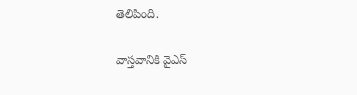తెలిపింది.

వాస్తవానికి వైఎస్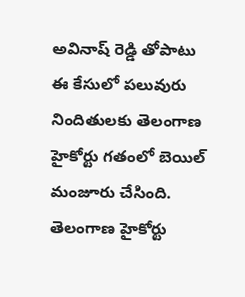అవినాష్ రెడ్డి తోపాటు ఈ కేసులో పలువురు నిందితులకు తెలంగాణ హైకోర్టు గతంలో బెయిల్ మంజూరు చేసింది. తెలంగాణ హైకోర్టు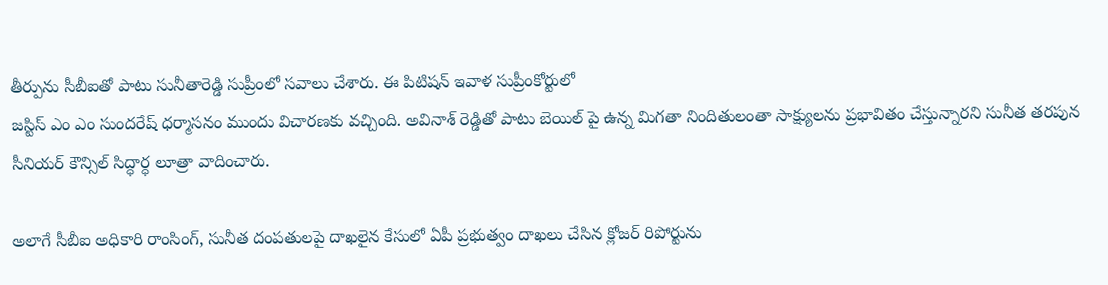తీర్పును సీబీఐతో పాటు సునీతారెడ్డి సుప్రీంలో సవాలు చేశారు. ఈ పిటిషన్ ఇవాళ సుప్రీంకోర్టులో
జస్టిస్ ఎం ఎం సుందరేష్ ధర్మాసనం ముందు విచారణకు వచ్చింది. అవినాశ్ రెడ్డితో పాటు బెయిల్ పై ఉన్న మిగతా నిందితులంతా సాక్ష్యులను ప్రభావితం చేస్తున్నారని సునీత తరపున సీనియర్ కౌన్సిల్ సిద్ధార్ధ లూత్రా వాదించారు.

అలాగే సీబీఐ అధికారి రాంసింగ్, సునీత దంపతులపై దాఖలైన కేసులో ఏపీ ప్రభుత్వం దాఖలు చేసిన క్లోజర్ రిపోర్టును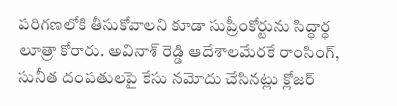పరిగణలోకి తీసుకోవాలని కూడా సుప్రీంకోర్టును సిద్ధార్ధ లూత్రా కోరారు. అవినాశ్ రెడ్డి ఆదేశాలమేరకే రాంసింగ్, సునీత దంపతులపై కేసు నమోదు చేసినట్లు క్లోజర్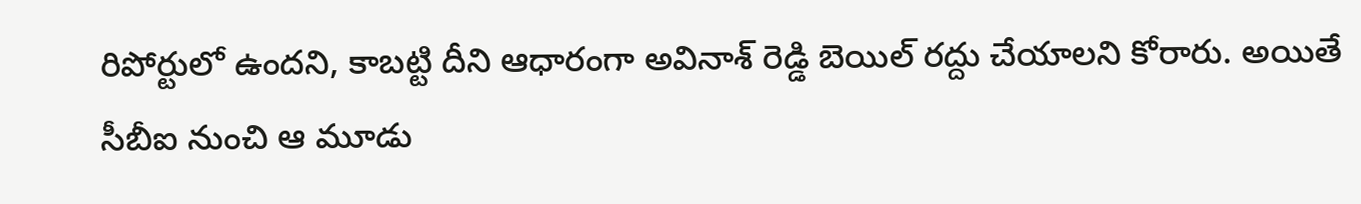రిపోర్టులో ఉందని, కాబట్టి దీని ఆధారంగా అవినాశ్ రెడ్డి బెయిల్ రద్దు చేయాలని కోరారు. అయితే సీబీఐ నుంచి ఆ మూడు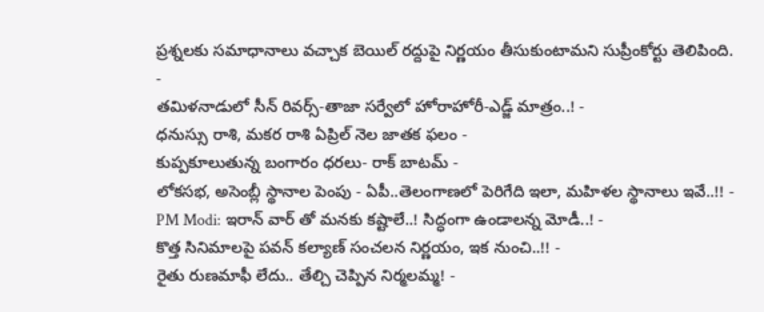ప్రశ్నలకు సమాధానాలు వచ్చాక బెయిల్ రద్దుపై నిర్ణయం తీసుకుంటామని సుప్రీంకోర్టు తెలిపింది.
-
తమిళనాడులో సీన్ రివర్స్-తాజా సర్వేలో హోరాహోరీ-ఎడ్జ్ మాత్రం..! -
ధనుస్సు రాశి, మకర రాశి ఏప్రిల్ నెల జాతక ఫలం -
కుప్పకూలుతున్న బంగారం ధరలు- రాక్ బాటమ్ -
లోకసభ, అసెంబ్లీ స్థానాల పెంపు - ఏపీ..తెలంగాణలో పెరిగేది ఇలా, మహిళల స్థానాలు ఇవే..!! -
PM Modi: ఇరాన్ వార్ తో మనకు కష్టాలే..! సిద్ధంగా ఉండాలన్న మోడీ..! -
కొత్త సినిమాలపై పవన్ కల్యాణ్ సంచలన నిర్ణయం, ఇక నుంచి..!! -
రైతు రుణమాఫీ లేదు.. తేల్చి చెప్పిన నిర్మలమ్మ! -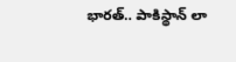భారత్.. పాకిస్థాన్ లా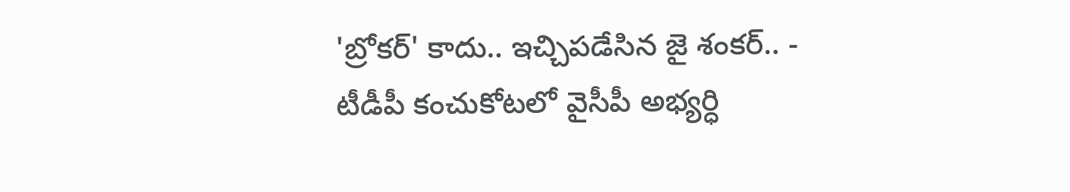'బ్రోకర్' కాదు.. ఇచ్చిపడేసిన జై శంకర్.. -
టీడీపీ కంచుకోటలో వైసీపీ అభ్యర్ధి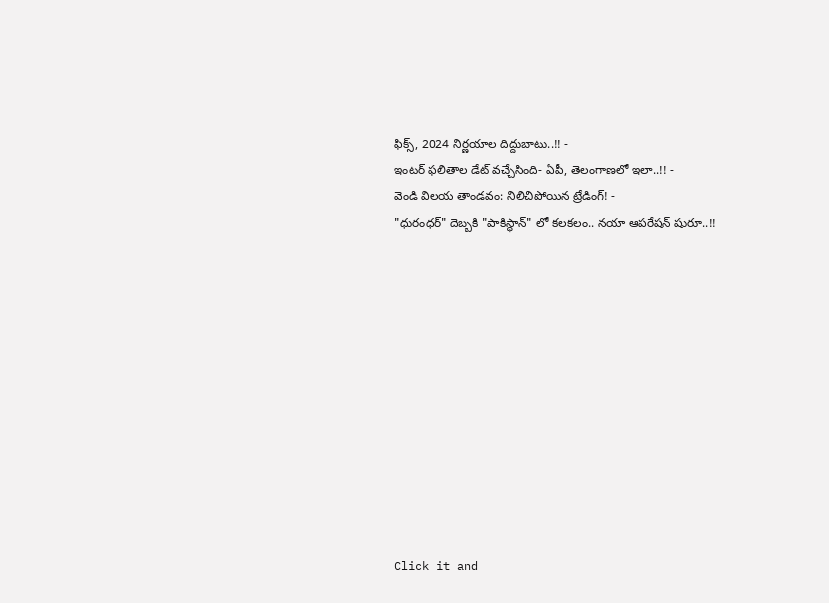ఫిక్స్, 2024 నిర్ణయాల దిద్దుబాటు..!! -
ఇంటర్ ఫలితాల డేట్ వచ్చేసింది- ఏపీ, తెలంగాణలో ఇలా..!! -
వెండి విలయ తాండవం: నిలిచిపోయిన ట్రేడింగ్! -
"ధురంధర్" దెబ్బకి "పాకిస్థాన్" లో కలకలం.. నయా ఆపరేషన్ షురూ..!!












Click it and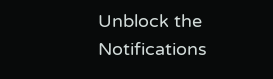Unblock the Notifications